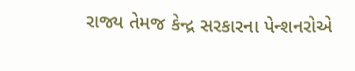રાજ્ય તેમજ કેન્દ્ર સરકારના પેન્શનરોએ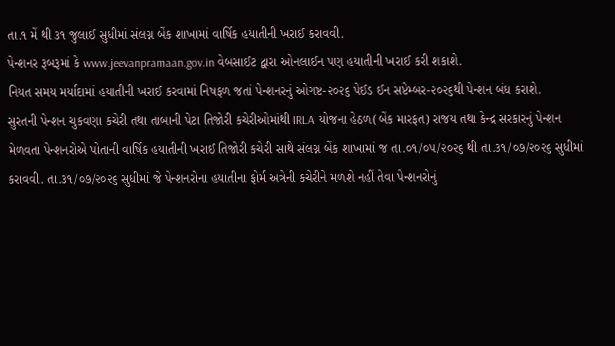તા.૧ મેં થી ૩૧ જુલાઈ સુધીમાં સંલગ્ન બેંક શાખામાં વાર્ષિક હયાતીની ખરાઈ કરાવવી.
પેન્શનર રૂબરૂમાં કે www.jeevanpramaan.gov.in વેબસાઈટ દ્વારા ઓનલાઈન પણ હયાતીની ખરાઈ કરી શકાશે.
નિયત સમય મર્યાદામાં હયાતીની ખરાઈ કરવામાં નિષફળ જતાં પેન્શનરનું ઓગષ્ટ-૨૦૨૬ પેઈડ ઈન સપ્ટેમ્બર-૨૦૨૬થી પેન્શન બંધ કરાશે.
સુરતની પેન્શન ચુકવણા કચેરી તથા તાબાની પેટા તિજોરી કચેરીઓમાંથી IRLA યોજના હેઠળ(બેંક મારફત) રાજય તથા કેન્દ્ર સરકારનું પેન્શન મેળવતા પેન્શનરોએ પોતાની વાર્ષિક હયાતીની ખરાઈ તિજોરી કચેરી સાથે સંલગ્ન બેંક શાખામાં જ તા.૦૧/૦૫/૨૦૨૬ થી તા.૩૧/૦૭/૨૦૨૬ સુધીમાં કરાવવી. તા.૩૧/૦૭/૨૦૨૬ સુધીમાં જે પેન્શનરોના હયાતીના ફોર્મ અત્રેની કચેરીને મળશે નહીં તેવા પેન્શનરોનું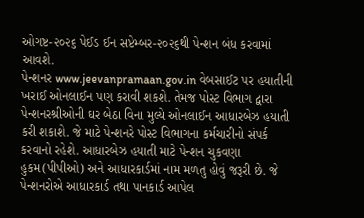ઓગષ્ટ-૨૦૨૬ પેઈડ ઈન સપ્ટેમ્બર-૨૦૨૬થી પેન્શન બંધ કરવામાં આવશે.
પેન્શનર www.jeevanpramaan.gov.in વેબસાઈટ પર હયાતીની ખરાઈ ઓનલાઈન પણ કરાવી શકશે. તેમજ પોસ્ટ વિભાગ દ્વારા પેન્શનરશ્રીઓની ઘર બેઠા વિના મુલ્યે ઓનલાઈન આધારબેઝ હયાતી કરી શકાશે. જે માટે પેન્શનરે પોસ્ટ વિભાગના કર્મચારીનો સંપર્ક કરવાનો રહેશે. આધારબેઝ હયાતી માટે પેન્શન ચુકવણા હુકમ(પીપીઓ) અને આધારકાર્ડમાં નામ મળતુ હોવું જરૂરી છે. જે પેન્શનરોએ આધારકાર્ડ તથા પાનકાર્ડ આપેલ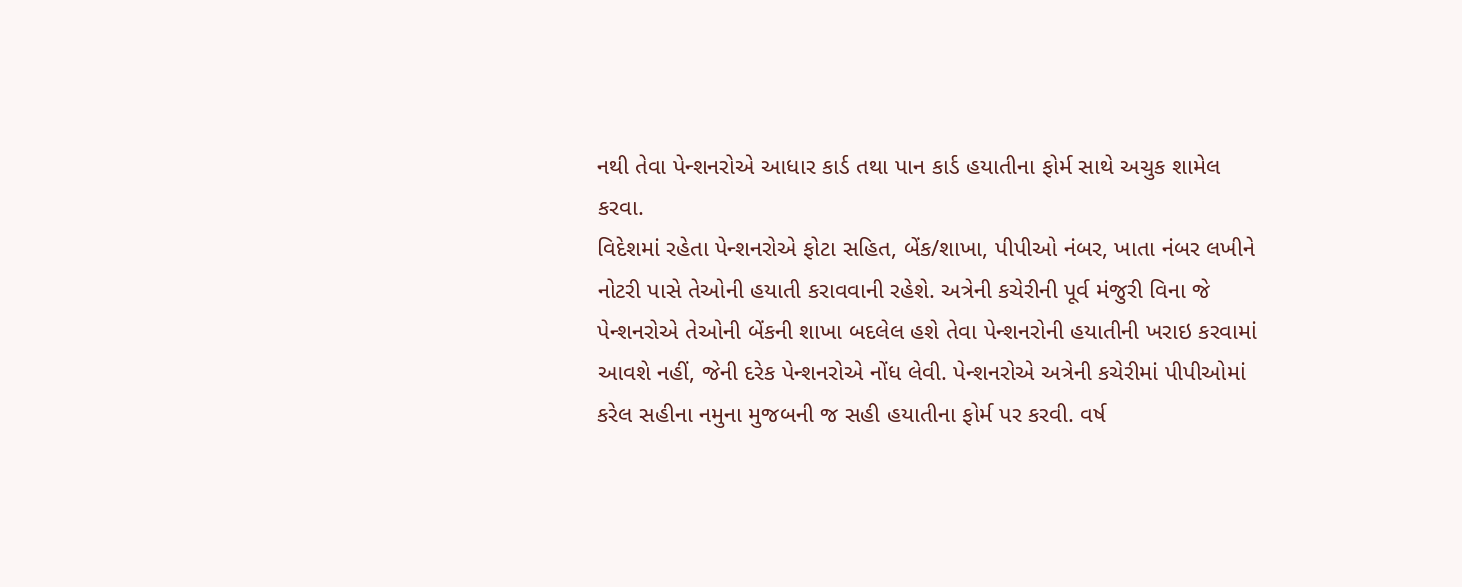નથી તેવા પેન્શનરોએ આધાર કાર્ડ તથા પાન કાર્ડ હયાતીના ફોર્મ સાથે અચુક શામેલ કરવા.
વિદેશમાં રહેતા પેન્શનરોએ ફોટા સહિત, બેંક/શાખા, પીપીઓ નંબર, ખાતા નંબર લખીને નોટરી પાસે તેઓની હયાતી કરાવવાની રહેશે. અત્રેની કચેરીની પૂર્વ મંજુરી વિના જે પેન્શનરોએ તેઓની બેંકની શાખા બદલેલ હશે તેવા પેન્શનરોની હયાતીની ખરાઇ કરવામાં આવશે નહીં, જેની દરેક પેન્શનરોએ નોંધ લેવી. પેન્શનરોએ અત્રેની કચેરીમાં પીપીઓમાં કરેલ સહીના નમુના મુજબની જ સહી હયાતીના ફોર્મ પર કરવી. વર્ષ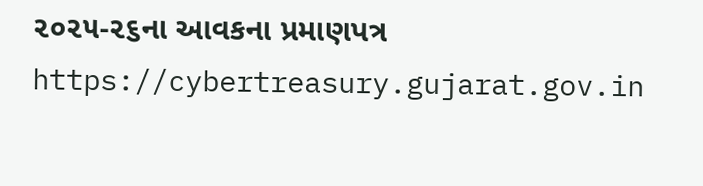૨૦૨૫-૨૬ના આવકના પ્રમાણપત્ર https://cybertreasury.gujarat.gov.in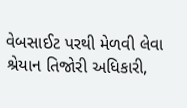વેબસાઈટ પરથી મેળવી લેવા શ્રેયાન તિજોરી અધિકારી,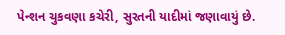પેન્શન ચુકવણા કચેરી, સુરતની યાદીમાં જણાવાયું છે.